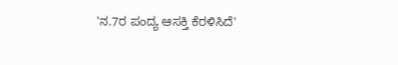'ನ.7ರ ಪಂದ್ಯ ಆಸಕ್ತಿ ಕೆರಳಿಸಿದೆ'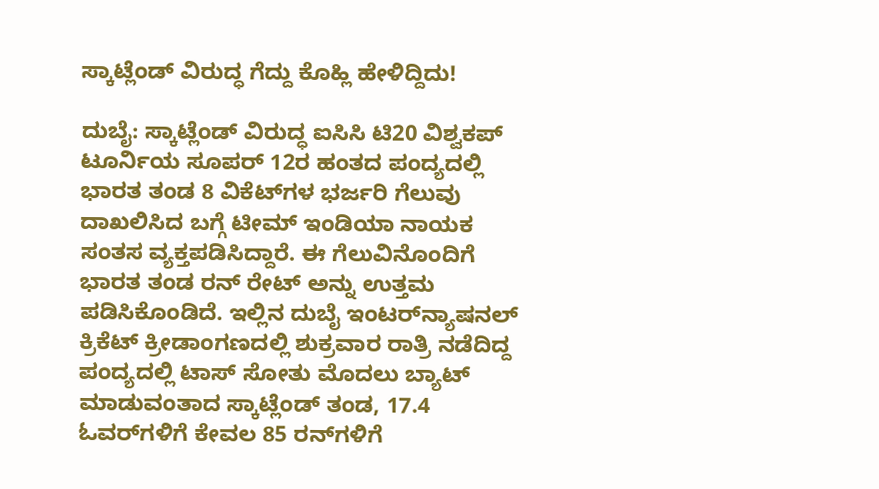ಸ್ಕಾಟ್ಲೆಂಡ್‌ ವಿರುದ್ಧ ಗೆದ್ದು ಕೊಹ್ಲಿ ಹೇಳಿದ್ದಿದು!

ದುಬೈ: ಸ್ಕಾಟ್ಲೆಂಡ್‌ ವಿರುದ್ಧ ಐಸಿಸಿ ಟಿ20 ವಿಶ್ವಕಪ್‌ ಟೂರ್ನಿಯ ಸೂಪರ್‌ 12ರ ಹಂತದ ಪಂದ್ಯದಲ್ಲಿ ಭಾರತ ತಂಡ 8 ವಿಕೆಟ್‌ಗಳ ಭರ್ಜರಿ ಗೆಲುವು ದಾಖಲಿಸಿದ ಬಗ್ಗೆ ಟೀಮ್ ಇಂಡಿಯಾ ನಾಯಕ ಸಂತಸ ವ್ಯಕ್ತಪಡಿಸಿದ್ದಾರೆ. ಈ ಗೆಲುವಿನೊಂದಿಗೆ ಭಾರತ ತಂಡ ರನ್‌ ರೇಟ್‌ ಅನ್ನು ಉತ್ತಮ ಪಡಿಸಿಕೊಂಡಿದೆ. ಇಲ್ಲಿನ ದುಬೈ ಇಂಟರ್‌ನ್ಯಾಷನಲ್ ಕ್ರಿಕೆಟ್‌ ಕ್ರೀಡಾಂಗಣದಲ್ಲಿ ಶುಕ್ರವಾರ ರಾತ್ರಿ ನಡೆದಿದ್ದ ಪಂದ್ಯದಲ್ಲಿ ಟಾಸ್‌ ಸೋತು ಮೊದಲು ಬ್ಯಾಟ್‌ ಮಾಡುವಂತಾದ ಸ್ಕಾಟ್ಲೆಂಡ್‌ ತಂಡ, 17.4 ಓವರ್‌ಗಳಿಗೆ ಕೇವಲ 85 ರನ್‌ಗಳಿಗೆ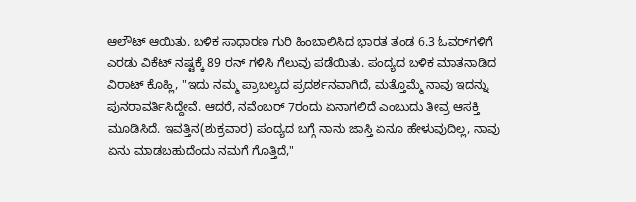ಆಲೌಟ್‌ ಆಯಿತು. ಬಳಿಕ ಸಾಧಾರಣ ಗುರಿ ಹಿಂಬಾಲಿಸಿದ ಭಾರತ ತಂಡ 6.3 ಓವರ್‌ಗಳಿಗೆ ಎರಡು ವಿಕೆಟ್‌ ನಷ್ಟಕ್ಕೆ 89 ರನ್‌ ಗಳಿಸಿ ಗೆಲುವು ಪಡೆಯಿತು. ಪಂದ್ಯದ ಬಳಿಕ ಮಾತನಾಡಿದ ವಿರಾಟ್‌ ಕೊಹ್ಲಿ, "ಇದು ನಮ್ಮ ಪ್ರಾಬಲ್ಯದ ಪ್ರದರ್ಶನವಾಗಿದೆ, ಮತ್ತೊಮ್ಮೆ ನಾವು ಇದನ್ನು ಪುನರಾವರ್ತಿಸಿದ್ದೇವೆ. ಆದರೆ, ನವೆಂಬರ್‌ 7ರಂದು ಏನಾಗಲಿದೆ ಎಂಬುದು ತೀವ್ರ ಆಸಕ್ತಿ ಮೂಡಿಸಿದೆ. ಇವತ್ತಿನ(ಶುಕ್ರವಾರ) ಪಂದ್ಯದ ಬಗ್ಗೆ ನಾನು ಜಾಸ್ತಿ ಏನೂ ಹೇಳುವುದಿಲ್ಲ, ನಾವು ಏನು ಮಾಡಬಹುದೆಂದು ನಮಗೆ ಗೊತ್ತಿದೆ,"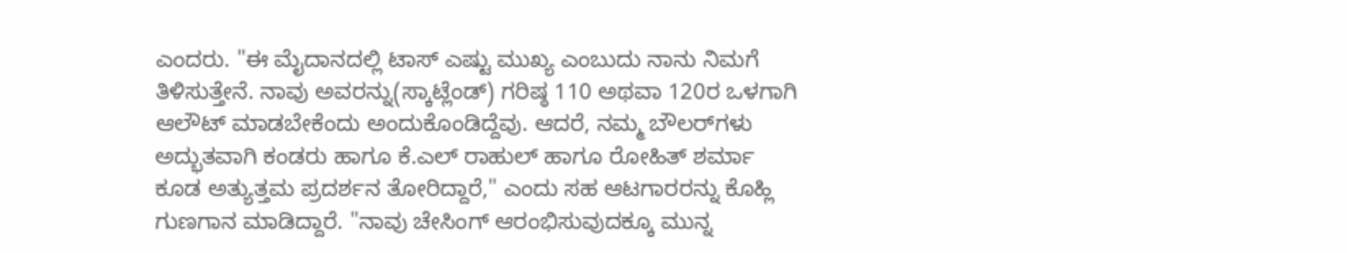ಎಂದರು. "ಈ ಮೈದಾನದಲ್ಲಿ ಟಾಸ್‌ ಎಷ್ಟು ಮುಖ್ಯ ಎಂಬುದು ನಾನು ನಿಮಗೆ ತಿಳಿಸುತ್ತೇನೆ. ನಾವು ಅವರನ್ನು(ಸ್ಕಾಟ್ಲೆಂಡ್‌) ಗರಿಷ್ಠ 110 ಅಥವಾ 120ರ ಒಳಗಾಗಿ ಆಲೌಟ್‌ ಮಾಡಬೇಕೆಂದು ಅಂದುಕೊಂಡಿದ್ದೆವು. ಆದರೆ, ನಮ್ಮ ಬೌಲರ್‌ಗಳು ಅದ್ಭುತವಾಗಿ ಕಂಡರು ಹಾಗೂ ಕೆ.ಎಲ್ ರಾಹುಲ್‌ ಹಾಗೂ ರೋಹಿತ್‌ ಶರ್ಮಾ ಕೂಡ ಅತ್ಯುತ್ತಮ ಪ್ರದರ್ಶನ ತೋರಿದ್ದಾರೆ," ಎಂದು ಸಹ ಆಟಗಾರರನ್ನು ಕೊಹ್ಲಿ ಗುಣಗಾನ ಮಾಡಿದ್ದಾರೆ. "ನಾವು ಚೇಸಿಂಗ್‌ ಆರಂಭಿಸುವುದಕ್ಕೂ ಮುನ್ನ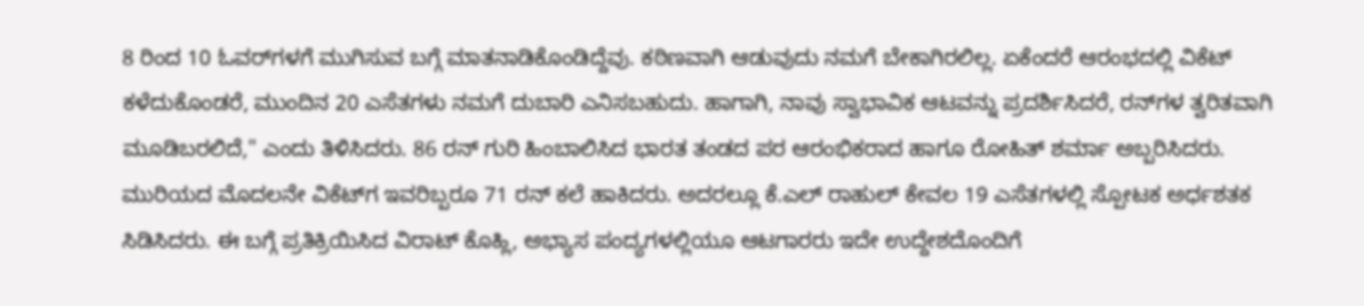8 ರಿಂದ 10 ಓವರ್‌ಗಳಗೆ ಮುಗಿಸುವ ಬಗ್ಗೆ ಮಾತನಾಡಿಕೊಂಡಿದ್ದೆವು. ಕಠಿಣವಾಗಿ ಆಡುವುದು ನಮಗೆ ಬೇಕಾಗಿರಲಿಲ್ಲ. ಏಕೆಂದರೆ ಆರಂಭದಲ್ಲಿ ವಿಕೆಟ್‌ ಕಳೆದುಕೊಂಡರೆ, ಮುಂದಿನ 20 ಎಸೆತಗಳು ನಮಗೆ ದುಬಾರಿ ಎನಿಸಬಹುದು. ಹಾಗಾಗಿ, ನಾವು ಸ್ವಾಭಾವಿಕ ಆಟವನ್ನು ಪ್ರದರ್ಶಿಸಿದರೆ, ರನ್‌ಗಳ ತ್ವರಿತವಾಗಿ ಮೂಡಿಬರಲಿದೆ," ಎಂದು ತಿಳಿಸಿದರು. 86 ರನ್‌ ಗುರಿ ಹಿಂಬಾಲಿಸಿದ ಭಾರತ ತಂಡದ ಪರ ಆರಂಭಿಕರಾದ ಹಾಗೂ ರೋಹಿತ್‌ ಶರ್ಮಾ ಅಬ್ಬರಿಸಿದರು. ಮುರಿಯದ ಮೊದಲನೇ ವಿಕೆಟ್‌ಗ ಇವರಿಬ್ಬರೂ 71 ರನ್‌ ಕಲೆ ಹಾಕಿದರು. ಅದರಲ್ಲೂ ಕೆ.ಎಲ್‌ ರಾಹುಲ್‌ ಕೇವಲ 19 ಎಸೆತಗಳಲ್ಲಿ ಸ್ಪೋಟಕ ಅರ್ಧಶತಕ ಸಿಡಿಸಿದರು. ಈ ಬಗ್ಗೆ ಪ್ರತಿಕ್ರಿಯಿಸಿದ ವಿರಾಟ್‌ ಕೊಹ್ಲಿ, ಅಭ್ಯಾಸ ಪಂದ್ಯಗಳಲ್ಲಿಯೂ ಆಟಗಾರರು ಇದೇ ಉದ್ದೇಶದೊಂದಿಗೆ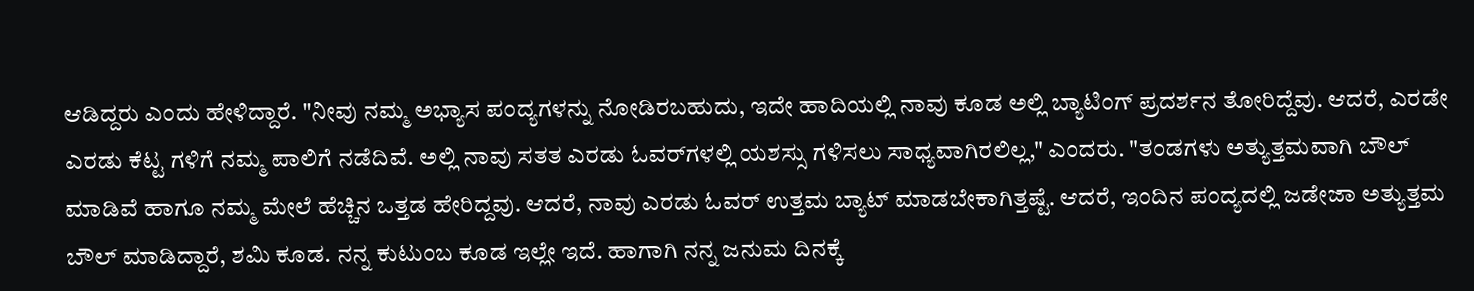ಆಡಿದ್ದರು ಎಂದು ಹೇಳಿದ್ದಾರೆ. "ನೀವು ನಮ್ಮ ಅಭ್ಯಾಸ ಪಂದ್ಯಗಳನ್ನು ನೋಡಿರಬಹುದು, ಇದೇ ಹಾದಿಯಲ್ಲಿ ನಾವು ಕೂಡ ಅಲ್ಲಿ ಬ್ಯಾಟಿಂಗ್ ಪ್ರದರ್ಶನ ತೋರಿದ್ದೆವು. ಆದರೆ, ಎರಡೇ ಎರಡು ಕೆಟ್ಟ ಗಳಿಗೆ ನಮ್ಮ ಪಾಲಿಗೆ ನಡೆದಿವೆ. ಅಲ್ಲಿ ನಾವು ಸತತ ಎರಡು ಓವರ್‌ಗಳಲ್ಲಿ ಯಶಸ್ಸು ಗಳಿಸಲು ಸಾಧ್ಯವಾಗಿರಲಿಲ್ಲ," ಎಂದರು. "ತಂಡಗಳು ಅತ್ಯುತ್ತಮವಾಗಿ ಬೌಲ್‌ ಮಾಡಿವೆ ಹಾಗೂ ನಮ್ಮ ಮೇಲೆ ಹೆಚ್ಚಿನ ಒತ್ತಡ ಹೇರಿದ್ದವು. ಆದರೆ, ನಾವು ಎರಡು ಓವರ್‌ ಉತ್ತಮ ಬ್ಯಾಟ್‌ ಮಾಡಬೇಕಾಗಿತ್ತಷ್ಟೆ. ಆದರೆ, ಇಂದಿನ ಪಂದ್ಯದಲ್ಲಿ ಜಡೇಜಾ ಅತ್ಯುತ್ತಮ ಬೌಲ್‌ ಮಾಡಿದ್ದಾರೆ, ಶಮಿ ಕೂಡ. ನನ್ನ ಕುಟುಂಬ ಕೂಡ ಇಲ್ಲೇ ಇದೆ. ಹಾಗಾಗಿ ನನ್ನ ಜನುಮ ದಿನಕ್ಕೆ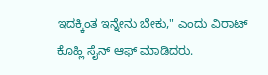ಇದಕ್ಕಿಂತ ಇನ್ನೇನು ಬೇಕು," ಎಂದು ವಿರಾಟ್‌ ಕೊಹ್ಲಿ ಸೈನ್‌ ಆಫ್‌ ಮಾಡಿದರು.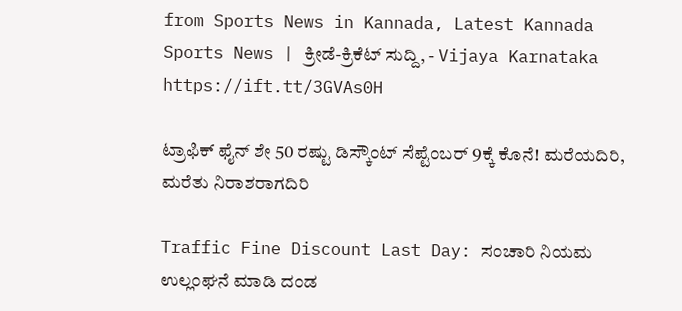from Sports News in Kannada, Latest Kannada Sports News | ಕ್ರೀಡೆ-ಕ್ರಿಕೆಟ್ ಸುದ್ದಿ, - Vijaya Karnataka https://ift.tt/3GVAs0H

ಟ್ರಾಫಿಕ್‌ ಫೈನ್‌ ಶೇ 50 ರಷ್ಟು ಡಿಸ್ಕೌಂಟ್‌ ಸೆಪ್ಟೆಂಬರ್‌ 9ಕ್ಕೆ ಕೊನೆ! ಮರೆಯದಿರಿ, ಮರೆತು ನಿರಾಶರಾಗದಿರಿ

Traffic Fine Discount Last Day: ಸಂಚಾರಿ ನಿಯಮ ಉಲ್ಲಂಘನೆ ಮಾಡಿ ದಂಡ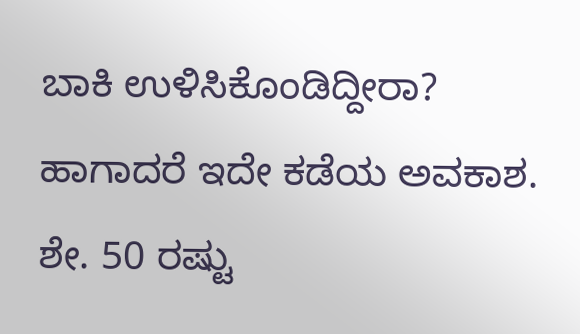ಬಾಕಿ ಉಳಿಸಿಕೊಂಡಿದ್ದೀರಾ? ಹಾಗಾದರೆ ಇದೇ ಕಡೆಯ ಅವಕಾಶ. ಶೇ. 50 ರಷ್ಟು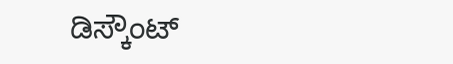ಡಿಸ್ಕೌಂಟ್‌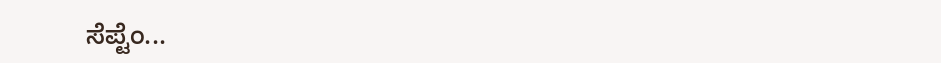ಸೆಪ್ಟೆಂ...